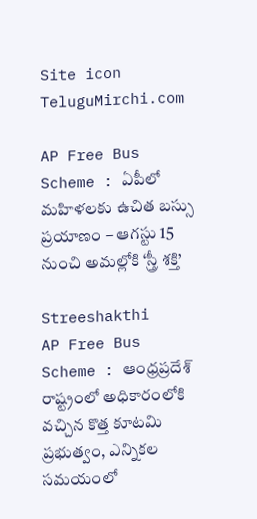Site icon TeluguMirchi.com

AP Free Bus Scheme : ఏపీలో మహిళలకు ఉచిత బస్సు ప్రయాణం – ఆగస్టు 15 నుంచి అమల్లోకి ‘స్త్రీ శక్తి’

Streeshakthi
AP Free Bus Scheme : ఆంధ్రప్రదేశ్ రాష్ట్రంలో అధికారంలోకి వచ్చిన కొత్త కూటమి ప్రభుత్వం, ఎన్నికల సమయంలో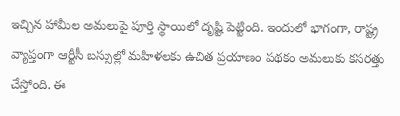ఇచ్చిన హామీల అమలుపై పూర్తి స్థాయిలో దృష్టి పెట్టింది. ఇందులో భాగంగా, రాష్ట్ర వ్యాప్తంగా ఆర్టీసీ బస్సుల్లో మహిళలకు ఉచిత ప్రయాణం పథకం అమలుకు కసరత్తు చేస్తోంది. ఈ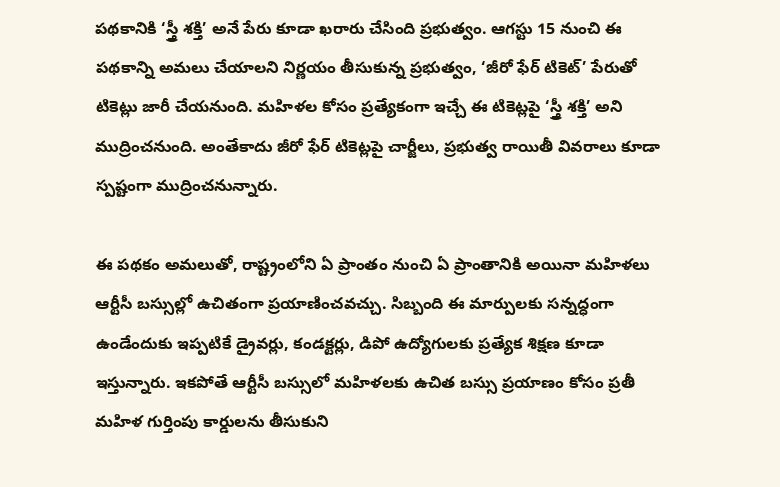పథకానికి ‘స్త్రీ శక్తి’ అనే పేరు కూడా ఖరారు చేసింది ప్రభుత్వం. ఆగస్టు 15 నుంచి ఈ పథకాన్ని అమలు చేయాలని నిర్ణయం తీసుకున్న ప్రభుత్వం, ‘జీరో ఫేర్ టికెట్’ పేరుతో టికెట్లు జారీ చేయనుంది. మహిళల కోసం ప్రత్యేకంగా ఇచ్చే ఈ టికెట్లపై ‘స్త్రీ శక్తి’ అని ముద్రించనుంది. అంతేకాదు జీరో ఫేర్ టికెట్లపై చార్జీలు, ప్రభుత్వ రాయితీ వివరాలు కూడా స్పష్టంగా ముద్రించనున్నారు.

ఈ పథకం అమలుతో, రాష్ట్రంలోని ఏ ప్రాంతం నుంచి ఏ ప్రాంతానికి అయినా మహిళలు ఆర్టీసీ బస్సుల్లో ఉచితంగా ప్రయాణించవచ్చు. సిబ్బంది ఈ మార్పులకు సన్నద్ధంగా ఉండేందుకు ఇప్పటికే డ్రైవర్లు, కండక్టర్లు, డిపో ఉద్యోగులకు ప్రత్యేక శిక్షణ కూడా ఇస్తున్నారు. ఇకపోతే ఆర్టీసీ బస్సులో మహిళలకు ఉచిత బస్సు ప్రయాణం కోసం ప్రతీ మహిళ గుర్తింపు కార్డులను తీసుకుని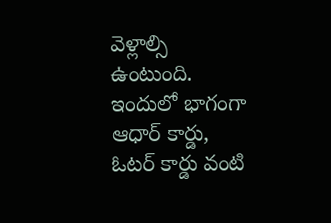వెళ్లాల్సి ఉంటుంది. ఇందులో భాగంగా ఆధార్ కార్డు, ఓటర్ కార్డు వంటి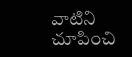వాటిని చూపించి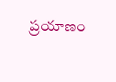ప్రయాణం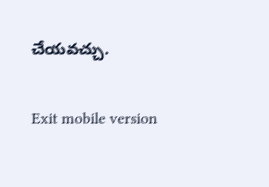చేయవచ్చు.

Exit mobile version